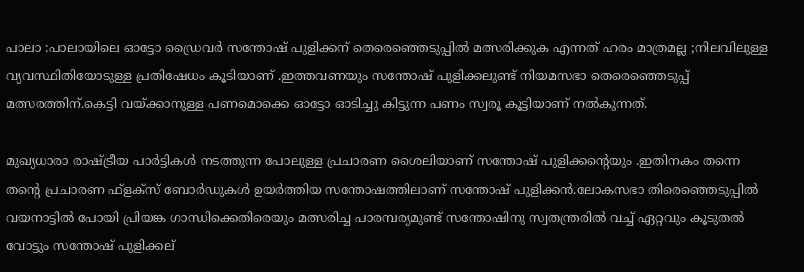പാലാ :പാലായിലെ ഓട്ടോ ഡ്രൈവർ സന്തോഷ് പുളിക്കന് തെരെഞ്ഞെടുപ്പിൽ മത്സരിക്കുക എന്നത് ഹരം മാത്രമല്ല ;നിലവിലുള്ള വ്യവസ്ഥിതിയോടുള്ള പ്രതിഷേധം കൂടിയാണ് .ഇത്തവണയും സന്തോഷ് പുളിക്കലുണ്ട് നിയമസഭാ തെരെഞ്ഞെടുപ്പ് മത്സരത്തിന്.കെട്ടി വയ്ക്കാനുള്ള പണമൊക്കെ ഓട്ടോ ഓടിച്ചു കിട്ടുന്ന പണം സ്വരൂ കൂട്ടിയാണ് നൽകുന്നത്.

മുഖ്യധാരാ രാഷ്ട്രീയ പാർട്ടികൾ നടത്തുന്ന പോലുള്ള പ്രചാരണ ശൈലിയാണ് സന്തോഷ് പുളിക്കന്റെയും .ഇതിനകം തന്നെ തന്റെ പ്രചാരണ ഫ്ളക്സ് ബോർഡുകൾ ഉയർത്തിയ സന്തോഷത്തിലാണ് സന്തോഷ് പുളിക്കൻ.ലോകസഭാ തിരെഞ്ഞെടുപ്പിൽ വയനാട്ടിൽ പോയി പ്രിയങ്ക ഗാന്ധിക്കെതിരെയും മത്സരിച്ച പാരമ്പര്യമുണ്ട് സന്തോഷിനു സ്വതന്ത്രരിൽ വച്ച് ഏറ്റവും കൂടുതൽ വോട്ടും സന്തോഷ് പുളിക്കല്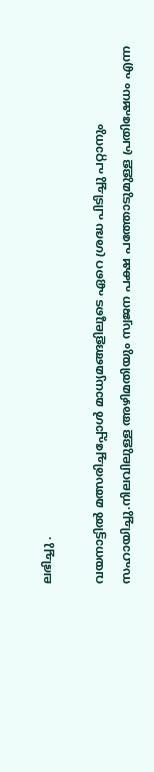ലഭിച്ചു .

വയനാട്ടിൽ മത്സരിച്ചപ്പോൾ മാധ്യമങ്ങളിലൂടെ ഏറെ ശ്രദ്ധ പിടിച്ചു പറ്റാനും സഹായിച്ചു.നിലവിലുള്ള അഴിമതിയും സ്വജന പക്ഷ പത്തോടുമുള്ള പ്രതിഷേധം എന്ന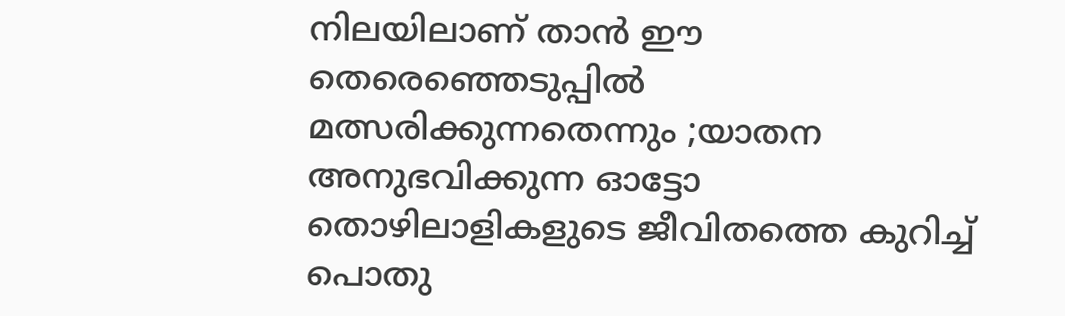നിലയിലാണ് താൻ ഈ തെരെഞ്ഞെടുപ്പിൽ മത്സരിക്കുന്നതെന്നും ;യാതന അനുഭവിക്കുന്ന ഓട്ടോ തൊഴിലാളികളുടെ ജീവിതത്തെ കുറിച്ച് പൊതു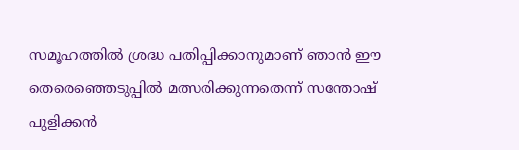സമൂഹത്തിൽ ശ്രദ്ധ പതിപ്പിക്കാനുമാണ് ഞാൻ ഈ തെരെഞ്ഞെടുപ്പിൽ മത്സരിക്കുന്നതെന്ന് സന്തോഷ് പുളിക്കൻ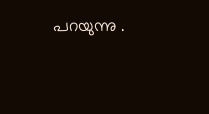പറയുന്നു .